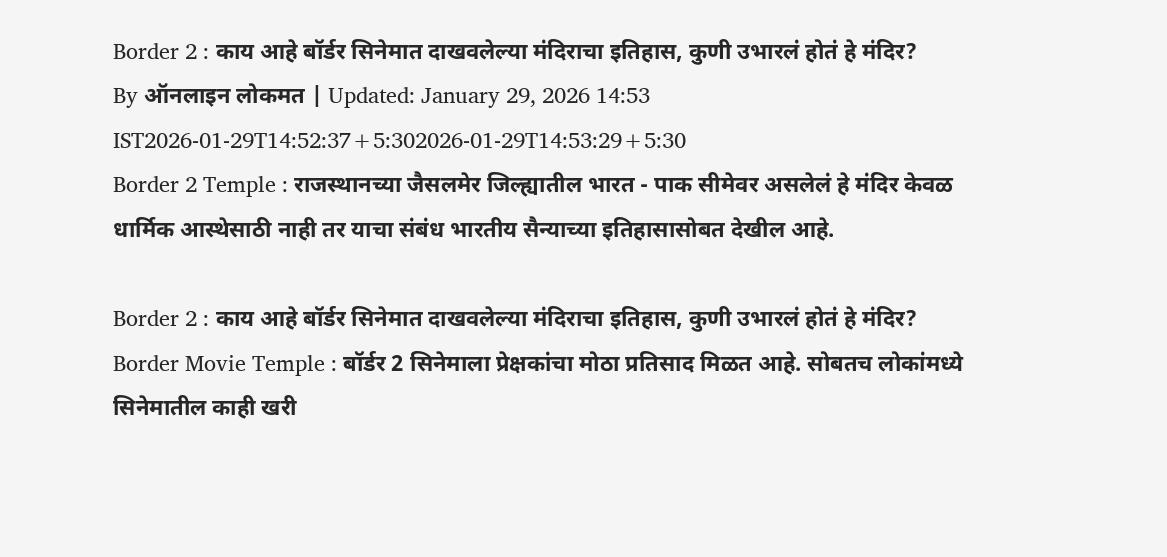Border 2 : काय आहे बॉर्डर सिनेमात दाखवलेल्या मंदिराचा इतिहास, कुणी उभारलं होतं हे मंदिर?
By ऑनलाइन लोकमत | Updated: January 29, 2026 14:53 IST2026-01-29T14:52:37+5:302026-01-29T14:53:29+5:30
Border 2 Temple : राजस्थानच्या जैसलमेर जिल्ह्यातील भारत - पाक सीमेवर असलेलं हे मंदिर केवळ धार्मिक आस्थेसाठी नाही तर याचा संबंध भारतीय सैन्याच्या इतिहासासोबत देखील आहे.

Border 2 : काय आहे बॉर्डर सिनेमात दाखवलेल्या मंदिराचा इतिहास, कुणी उभारलं होतं हे मंदिर?
Border Movie Temple : बॉर्डर 2 सिनेमाला प्रेक्षकांचा मोठा प्रतिसाद मिळत आहे. सोबतच लोकांमध्ये सिनेमातील काही खरी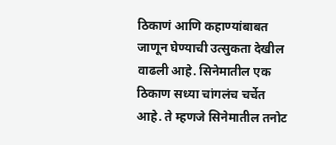ठिकाणं आणि कहाण्यांबाबत जाणून घेण्याची उत्सुकता देखील वाढली आहे. सिनेमातील एक ठिकाण सध्या चांगलंच चर्चेत आहे. ते म्हणजे सिनेमातील तनोट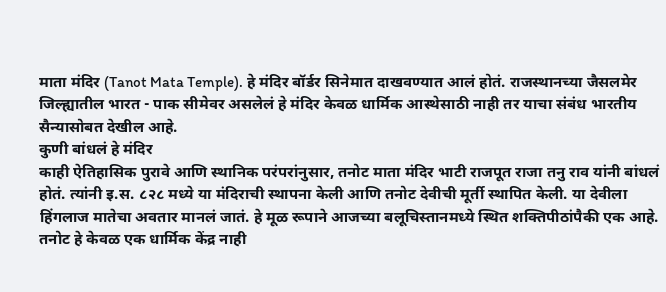माता मंदिर (Tanot Mata Temple). हे मंदिर बॉर्डर सिनेमात दाखवण्यात आलं होतं. राजस्थानच्या जैसलमेर जिल्ह्यातील भारत - पाक सीमेवर असलेलं हे मंदिर केवळ धार्मिक आस्थेसाठी नाही तर याचा संबंध भारतीय सैन्यासोबत देखील आहे.
कुणी बांधलं हे मंदिर
काही ऐतिहासिक पुरावे आणि स्थानिक परंपरांनुसार, तनोट माता मंदिर भाटी राजपूत राजा तनु राव यांनी बांधलं होतं. त्यांनी इ.स. ८२८ मध्ये या मंदिराची स्थापना केली आणि तनोट देवीची मूर्ती स्थापित केली. या देवीला हिंगलाज मातेचा अवतार मानलं जातं. हे मूळ रूपाने आजच्या बलूचिस्तानमध्ये स्थित शक्तिपीठांपैकी एक आहे. तनोट हे केवळ एक धार्मिक केंद्र नाही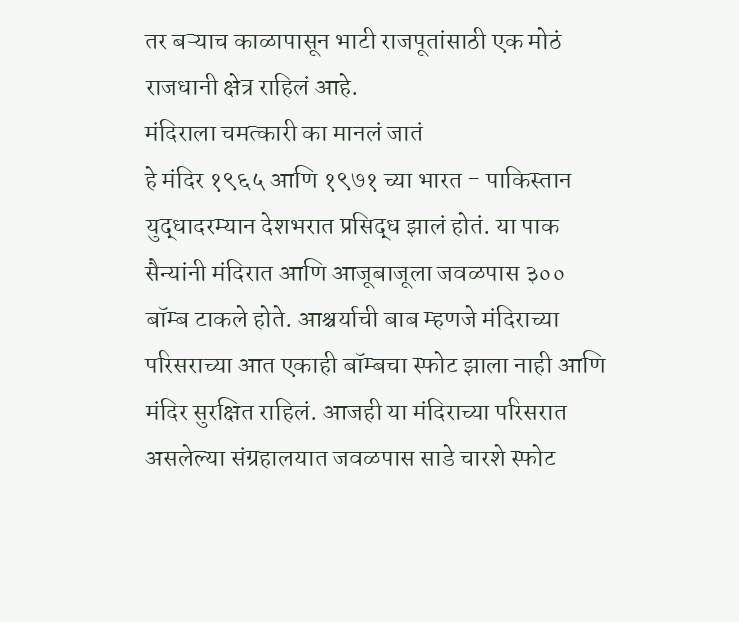तर बऱ्याच काळापासून भाटी राजपूतांसाठी एक मोठं राजधानी क्षेत्र राहिलं आहे.
मंदिराला चमत्कारी का मानलं जातं
हे मंदिर १९६५ आणि १९७१ च्या भारत - पाकिस्तान युद्धादरम्यान देशभरात प्रसिद्ध झालं होतं. या पाक सैन्यांनी मंदिरात आणि आजूबाजूला जवळपास ३०० बॉम्ब टाकले होते. आश्चर्याची बाब म्हणजे मंदिराच्या परिसराच्या आत एकाही बॉम्बचा स्फोट झाला नाही आणि मंदिर सुरक्षित राहिलं. आजही या मंदिराच्या परिसरात असलेल्या संग्रहालयात जवळपास साडे चारशे स्फोट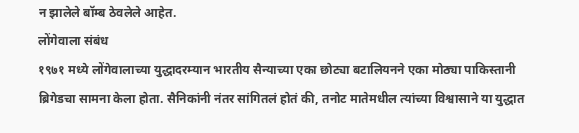न झालेले बॉम्ब ठेवलेले आहेत.
लोंगेवाला संबंध
१९७१ मध्ये लोंगेवालाच्या युद्धादरम्यान भारतीय सैन्याच्या एका छोट्या बटालियनने एका मोठ्या पाकिस्तानी ब्रिगेडचा सामना केला होता. सैनिकांनी नंतर सांगितलं होतं की, तनोट मातेमधील त्यांच्या विश्वासाने या युद्धात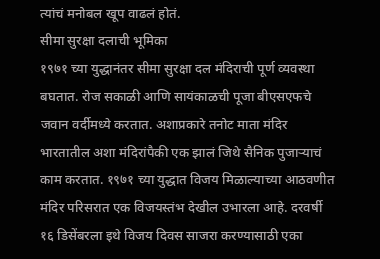त्यांचं मनोबल खूप वाढलं होतं.
सीमा सुरक्षा दलाची भूमिका
१९७१ च्या युद्धानंतर सीमा सुरक्षा दल मंदिराची पूर्ण व्यवस्था बघतात. रोज सकाळी आणि सायंकाळची पूजा बीएसएफचे जवान वर्दीमध्ये करतात. अशाप्रकारे तनोट माता मंदिर भारतातील अशा मंदिरांपैकी एक झालं जिथे सैनिक पुजाऱ्याचं काम करतात. १९७१ च्या युद्धात विजय मिळाल्याच्या आठवणीत मंदिर परिसरात एक विजयस्तंभ देखील उभारला आहे. दरवर्षी १६ डिसेंबरला इथे विजय दिवस साजरा करण्यासाठी एका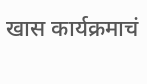खास कार्यक्रमाचं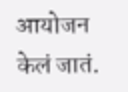आयोजन केलं जातं.